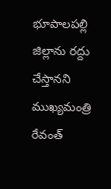భూపాలపల్లి జిల్లాను రద్దు చేస్తానని ముఖ్యమంత్రి రేవంత్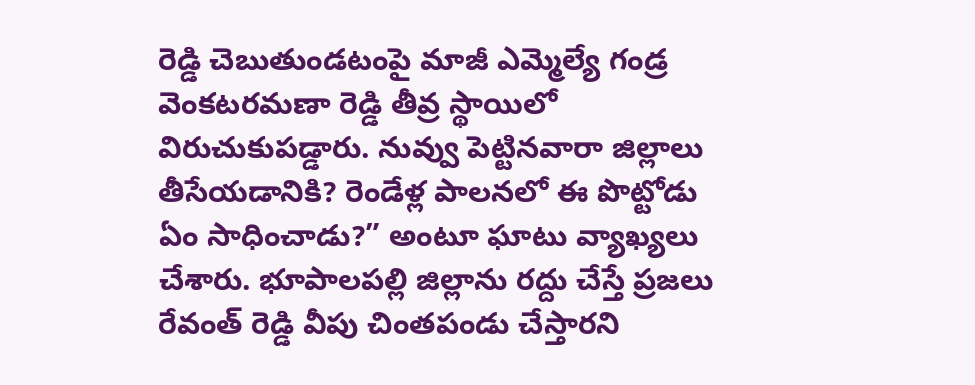రెడ్డి చెబుతుండటంపై మాజీ ఎమ్మెల్యే గండ్ర వెంకటరమణా రెడ్డి తీవ్ర స్థాయిలో విరుచుకుపడ్డారు. నువ్వు పెట్టినవారా జిల్లాలు తీసేయడానికి? రెండేళ్ల పాలనలో ఈ పొట్టోడు ఏం సాధించాడు?” అంటూ ఘాటు వ్యాఖ్యలు చేశారు. భూపాలపల్లి జిల్లాను రద్దు చేస్తే ప్రజలు రేవంత్ రెడ్డి వీపు చింతపండు చేస్తారని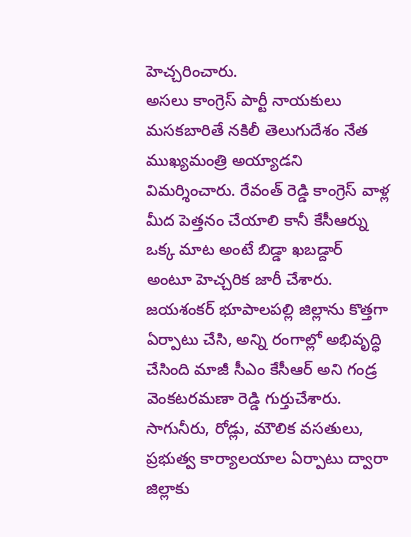హెచ్చరించారు.
అసలు కాంగ్రెస్ పార్టీ నాయకులు మసకబారితే నకిలీ తెలుగుదేశం నేత ముఖ్యమంత్రి అయ్యాడని విమర్శించారు. రేవంత్ రెడ్డి కాంగ్రెస్ వాళ్ల మీద పెత్తనం చేయాలి కానీ కేసీఆర్ను ఒక్క మాట అంటే బిడ్డా ఖబడ్దార్ అంటూ హెచ్చరిక జారీ చేశారు.
జయశంకర్ భూపాలపల్లి జిల్లాను కొత్తగా ఏర్పాటు చేసి, అన్ని రంగాల్లో అభివృద్ధి చేసింది మాజీ సీఎం కేసీఆర్ అని గండ్ర వెంకటరమణా రెడ్డి గుర్తుచేశారు. సాగునీరు, రోడ్లు, మౌలిక వసతులు, ప్రభుత్వ కార్యాలయాల ఏర్పాటు ద్వారా జిల్లాకు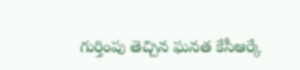గుర్తింపు తెచ్చిన ఘనత కేసీఆర్కే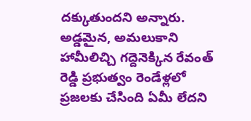దక్కుతుందని అన్నారు.
అడ్డమైన, అమలుకాని హామీలిచ్చి గద్దెనెక్కిన రేవంత్ రెడ్డి ప్రభుత్వం రెండేళ్లలో ప్రజలకు చేసింది ఏమీ లేదని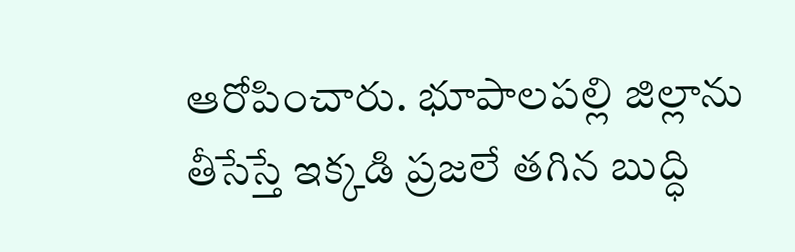ఆరోపించారు. భూపాలపల్లి జిల్లాను తీసేస్తే ఇక్కడి ప్రజలే తగిన బుద్ధి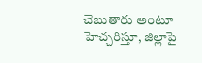చెబుతారు అంటూ హెచ్చరిస్తూ, జిల్లాపై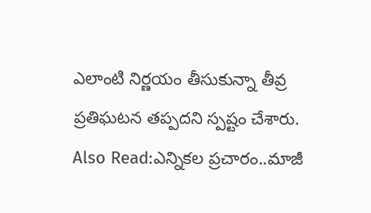ఎలాంటి నిర్ణయం తీసుకున్నా తీవ్ర ప్రతిఘటన తప్పదని స్పష్టం చేశారు.
Also Read:ఎన్నికల ప్రచారం..మాజీ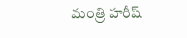మంత్రి హరీష్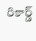రికార్డ్